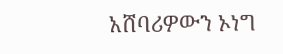አሸባሪዎውን ኦነግ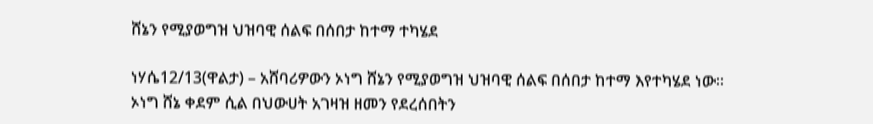ሸኔን የሚያወግዝ ህዝባዊ ሰልፍ በሰበታ ከተማ ተካሄደ

ነሃሴ12/13(ዋልታ) – አሸባሪዎውን ኦነግ ሸኔን የሚያወግዝ ህዝባዊ ሰልፍ በሰበታ ከተማ እየተካሄደ ነው፡፡
ኦነግ ሸኔ ቀደም ሲል በህውሀት አገዛዝ ዘመን የደረሰበትን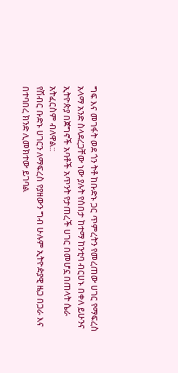ግፍ እና መገፋት ወደ ጎን ትቶ ከቡድኑ ጋር ጥምረትን የመረጠው ሀገር የማፍረስ አላማ አንድ ስላደረጋቸው ነው ያሉት የሰበታ ከተማ ከንቲባ ብርሀኑ በቀለ ይሁንና ኢትዮጵያ በጀግኖች አባቶች አጥንት የታጠረች ሀገር በመሆኗ በጠላት ሴራ አትፈርስም ብለዋል::
የሽብር ቡድኑ ሀገርን ለማፍረስ የያዘውን ግብ ሁሉም ኢትዮዽያዊ ዜጋ በጋራ እና በተባበረ ክንድ ሊመክተው ይገባል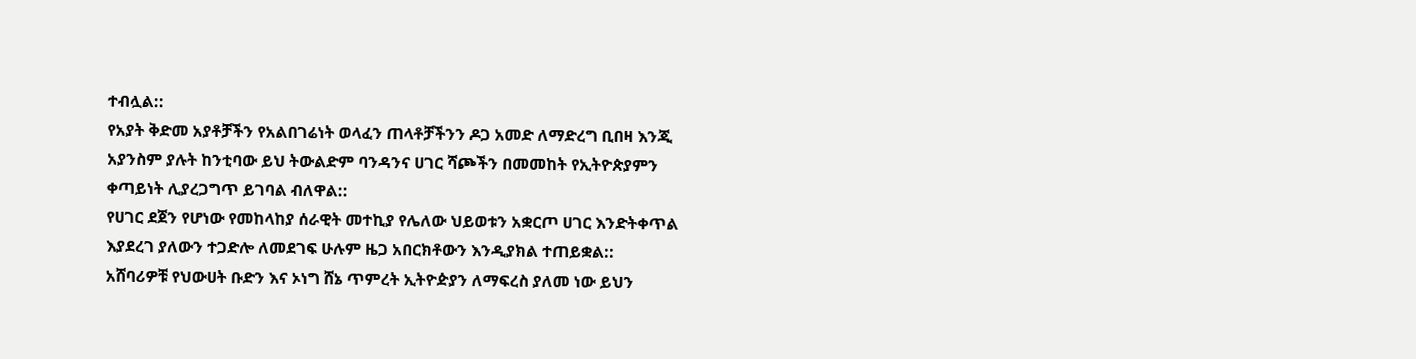ተብሏል::
የአያት ቅድመ አያቶቻችን የአልበገሬነት ወላፈን ጠላቶቻችንን ዶጋ አመድ ለማድረግ ቢበዛ እንጂ አያንስም ያሉት ከንቲባው ይህ ትውልድም ባንዳንና ሀገር ሻጮችን በመመከት የኢትዮጵያምን ቀጣይነት ሊያረጋግጥ ይገባል ብለዋል::
የሀገር ደጀን የሆነው የመከላከያ ሰራዊት መተኪያ የሌለው ህይወቱን አቋርጦ ሀገር እንድትቀጥል እያደረገ ያለውን ተጋድሎ ለመደገፍ ሁሉም ዜጋ አበርክቶውን እንዲያክል ተጠይቋል::
አሸባሪዎቹ የህውሀት ቡድን እና ኦነግ ሸኔ ጥምረት ኢትዮዽያን ለማፍረስ ያለመ ነው ይህን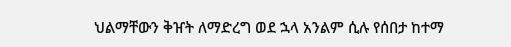ህልማቸውን ቅዠት ለማድረግ ወደ ኋላ አንልም ሲሉ የሰበታ ከተማ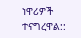ነዋሪዎች ተናግረዋል::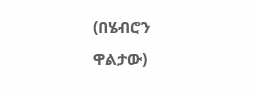(በሄብሮን ዋልታው)